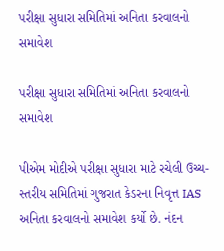પરીક્ષા સુધારા સમિતિમાં અનિતા કરવાલનો સમાવેશ

પરીક્ષા સુધારા સમિતિમાં અનિતા કરવાલનો સમાવેશ

પીએમ મોદીએ પરીક્ષા સુધારા માટે રચેલી ઉચ્ચ-સ્તરીય સમિતિમાં ગુજરાત કેડરના નિવૃત્ત IAS અનિતા કરવાલનો સમાવેશ કર્યો છે. નંદન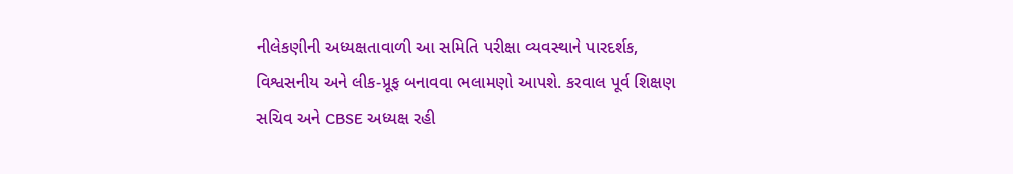નીલેકણીની અધ્યક્ષતાવાળી આ સમિતિ પરીક્ષા વ્યવસ્થાને પારદર્શક, વિશ્વસનીય અને લીક-પ્રૂફ બનાવવા ભલામણો આપશે. કરવાલ પૂર્વ શિક્ષણ સચિવ અને CBSE અધ્યક્ષ રહી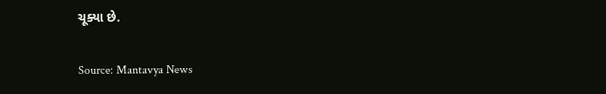ચૂક્યા છે.

Source: Mantavya News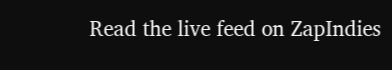Read the live feed on ZapIndies